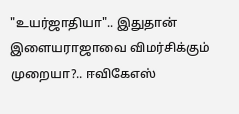"உயர்ஜாதியா".. இதுதான் இளையராஜாவை விமர்சிக்கும் முறையா?.. ஈவிகேஎஸ்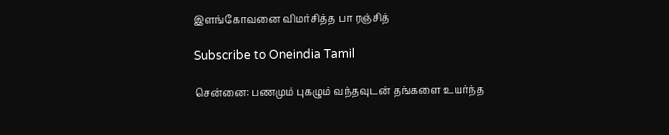இளங்கோவனை விமர்சித்த பா ரஞ்சித்

Subscribe to Oneindia Tamil

சென்னை: பணமும் புகழும் வந்தவுடன் தங்களை உயர்ந்த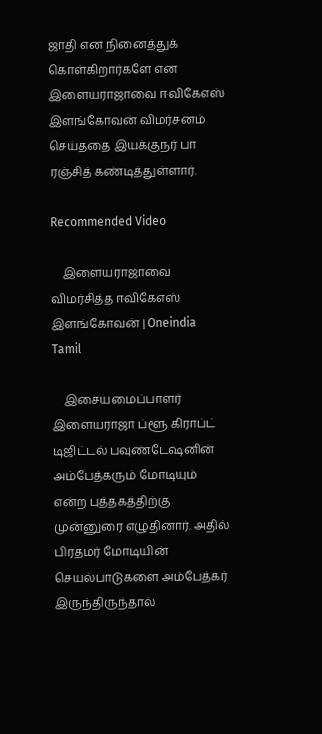ஜாதி என நினைத்துக் கொள்கிறார்களே என இளையராஜாவை ஈவிகேஎஸ் இளங்கோவன் விமர்சனம் செய்ததை இயக்குநர் பா ரஞ்சித் கண்டித்துள்ளார்.

Recommended Video

    இளையராஜாவை விமர்சித்த ஈவிகேஎஸ் இளங்கோவன் | Oneindia Tamil

    இசையமைப்பாளர் இளையராஜா ப்ளூ கிராப்ட் டிஜிட்டல் பவுண்டேஷனின் அம்பேத்கரும் மோடியும் என்ற புத்தகத்திற்கு முன்னுரை எழுதினார். அதில் பிரதமர் மோடியின் செயல்பாடுகளை அம்பேத்கர் இருந்திருந்தால்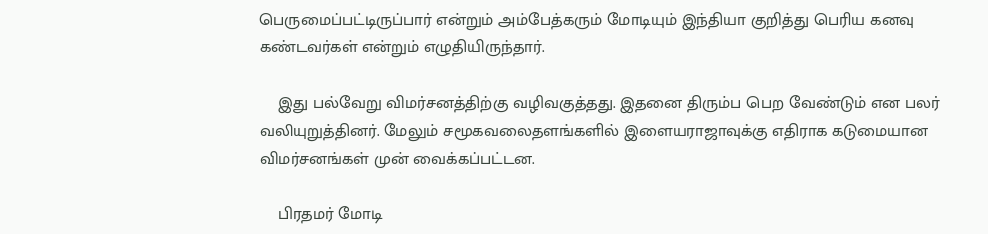பெருமைப்பட்டிருப்பார் என்றும் அம்பேத்கரும் மோடியும் இந்தியா குறித்து பெரிய கனவு கண்டவர்கள் என்றும் எழுதியிருந்தார்.

    இது பல்வேறு விமர்சனத்திற்கு வழிவகுத்தது. இதனை திரும்ப பெற வேண்டும் என பலர் வலியுறுத்தினர். மேலும் சமூகவலைதளங்களில் இளையராஜாவுக்கு எதிராக கடுமையான விமர்சனங்கள் முன் வைக்கப்பட்டன.

    பிரதமர் மோடி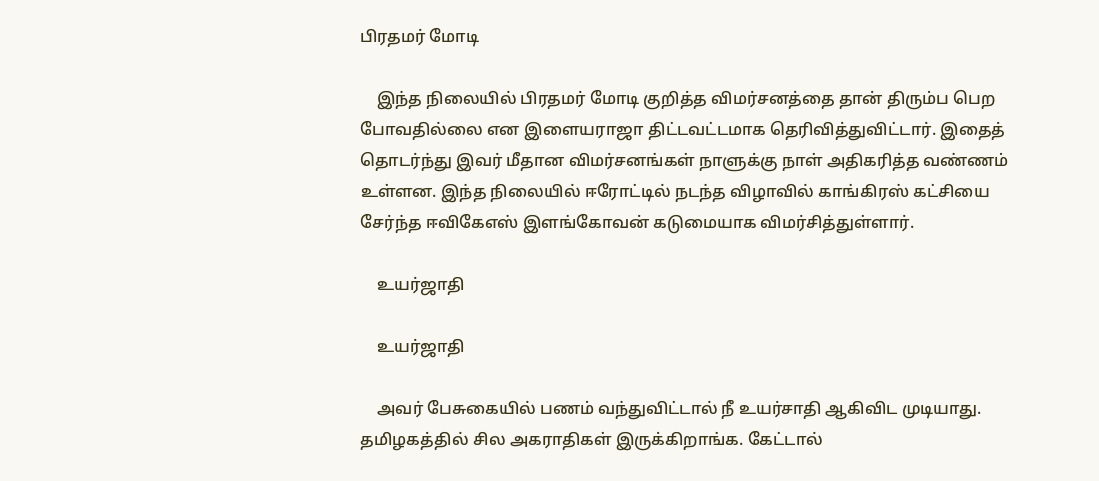பிரதமர் மோடி

    இந்த நிலையில் பிரதமர் மோடி குறித்த விமர்சனத்தை தான் திரும்ப பெற போவதில்லை என இளையராஜா திட்டவட்டமாக தெரிவித்துவிட்டார். இதைத் தொடர்ந்து இவர் மீதான விமர்சனங்கள் நாளுக்கு நாள் அதிகரித்த வண்ணம் உள்ளன. இந்த நிலையில் ஈரோட்டில் நடந்த விழாவில் காங்கிரஸ் கட்சியை சேர்ந்த ஈவிகேஎஸ் இளங்கோவன் கடுமையாக விமர்சித்துள்ளார்.

    உயர்ஜாதி

    உயர்ஜாதி

    அவர் பேசுகையில் பணம் வந்துவிட்டால் நீ உயர்சாதி ஆகிவிட முடியாது. தமிழகத்தில் சில அகராதிகள் இருக்கிறாங்க. கேட்டால்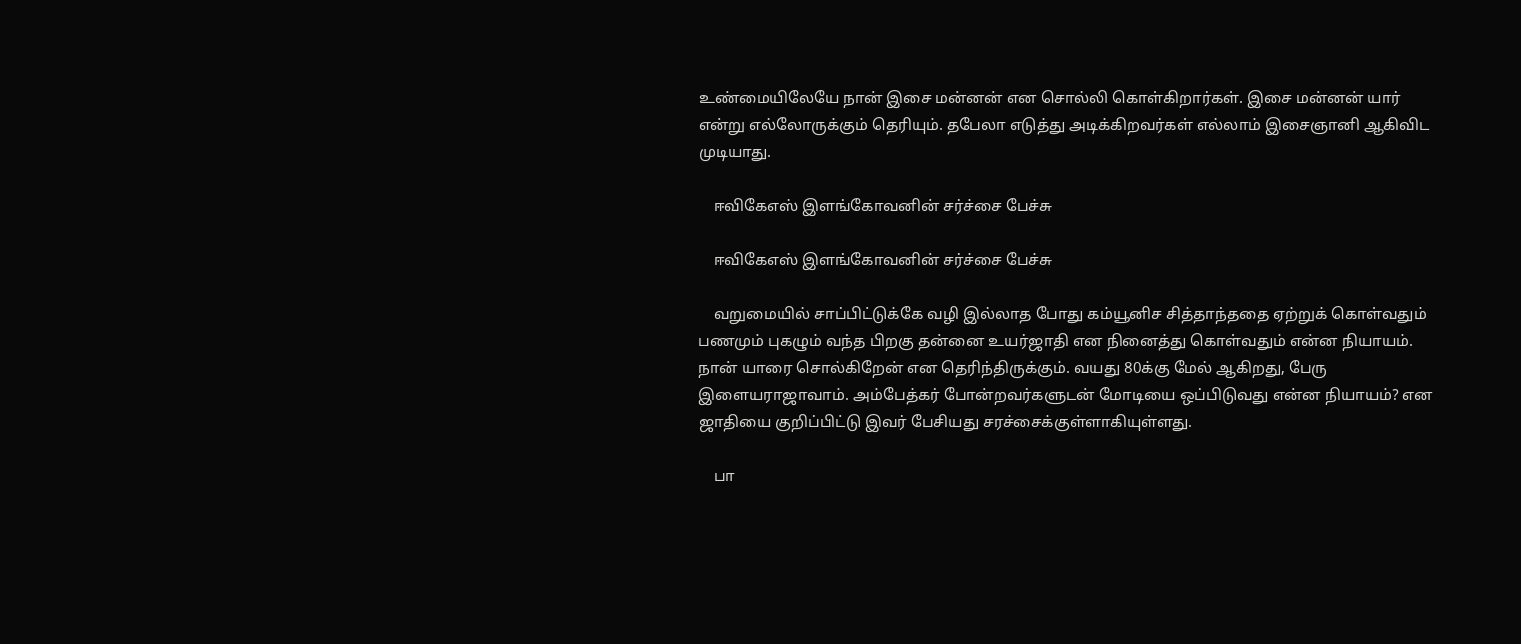உண்மையிலேயே நான் இசை மன்னன் என சொல்லி கொள்கிறார்கள். இசை மன்னன் யார் என்று எல்லோருக்கும் தெரியும். தபேலா எடுத்து அடிக்கிறவர்கள் எல்லாம் இசைஞானி ஆகிவிட முடியாது.

    ஈவிகேஎஸ் இளங்கோவனின் சர்ச்சை பேச்சு

    ஈவிகேஎஸ் இளங்கோவனின் சர்ச்சை பேச்சு

    வறுமையில் சாப்பிட்டுக்கே வழி இல்லாத போது கம்யூனிச சித்தாந்ததை ஏற்றுக் கொள்வதும் பணமும் புகழும் வந்த பிறகு தன்னை உயர்ஜாதி என நினைத்து கொள்வதும் என்ன நியாயம். நான் யாரை சொல்கிறேன் என தெரிந்திருக்கும். வயது 80க்கு மேல் ஆகிறது, பேரு இளையராஜாவாம். அம்பேத்கர் போன்றவர்களுடன் மோடியை ஒப்பிடுவது என்ன நியாயம்? என ஜாதியை குறிப்பிட்டு இவர் பேசியது சரச்சைக்குள்ளாகியுள்ளது.

    பா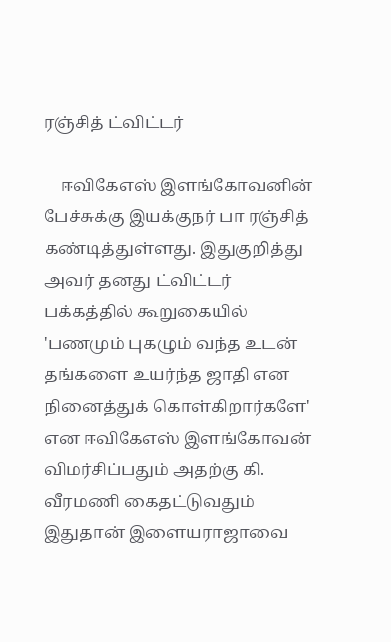ரஞ்சித் ட்விட்டர்

    ஈவிகேஎஸ் இளங்கோவனின் பேச்சுக்கு இயக்குநர் பா ரஞ்சித் கண்டித்துள்ளது. இதுகுறித்து அவர் தனது ட்விட்டர் பக்கத்தில் கூறுகையில் 'பணமும் புகழும் வந்த உடன் தங்களை உயர்ந்த ஜாதி என நினைத்துக் கொள்கிறார்களே' என ஈவிகேஎஸ் இளங்கோவன் விமர்சிப்பதும் அதற்கு கி. வீரமணி கைதட்டுவதும் இதுதான் இளையராஜாவை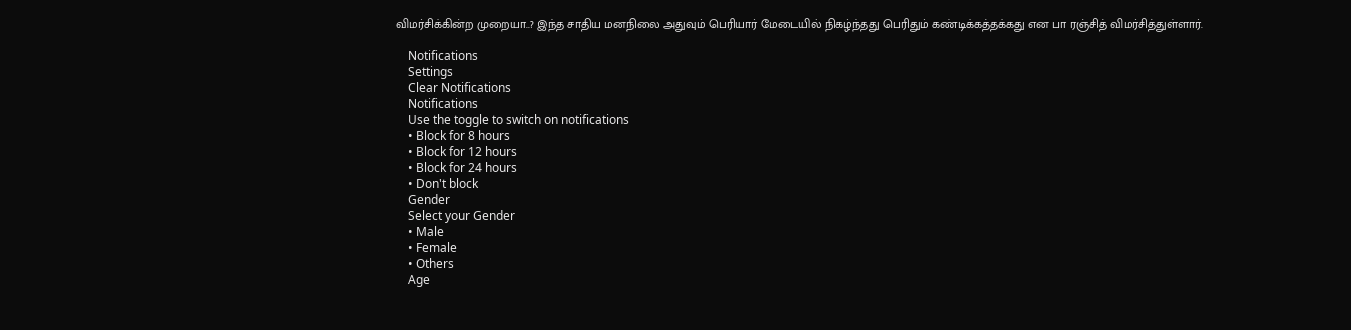விமர்சிக்கின்ற முறையா..? இந்த சாதிய மனநிலை அதுவும் பெரியார் மேடையில் நிகழ்ந்தது பெரிதும் கண்டிக்கத்தக்கது என பா ரஞ்சித் விமர்சித்துள்ளார்.

    Notifications
    Settings
    Clear Notifications
    Notifications
    Use the toggle to switch on notifications
    • Block for 8 hours
    • Block for 12 hours
    • Block for 24 hours
    • Don't block
    Gender
    Select your Gender
    • Male
    • Female
    • Others
    Age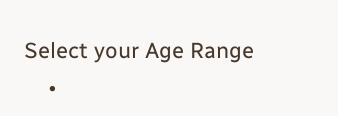Select your Age Range
    •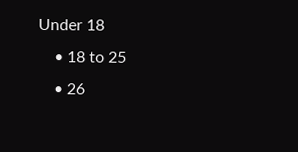Under 18
    • 18 to 25
    • 26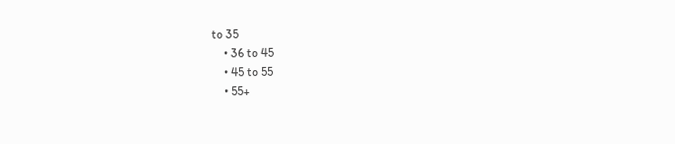to 35
    • 36 to 45
    • 45 to 55
    • 55+